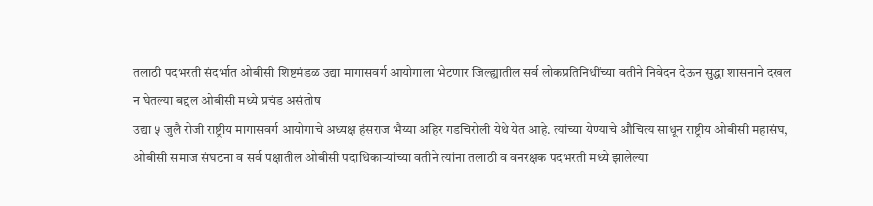तलाठी पदभरती संदर्भात ओबीसी शिष्टमंडळ उद्या मागासवर्ग आयोगाला भेटणार जिल्ह्यातील सर्व लोकप्रतिनिधींच्या वतीने निवेदन देऊन सुद्धा शासनाने दखल न घेतल्या बद्दल ओबीसी मध्ये प्रचंड असंतोष
उद्या ५ जुलै रोजी राष्ट्रीय मागासवर्ग आयोगाचे अध्यक्ष हंसराज भैय्या अहिर गडचिरोली येथे येत आहे. त्यांच्या येण्याचे औचित्य साधून राष्ट्रीय ओबीसी महासंघ, ओबीसी समाज संघटना व सर्व पक्षातील ओबीसी पदाधिकाऱ्यांच्या वतीने त्यांना तलाठी व वनरक्षक पदभरती मध्ये झालेल्या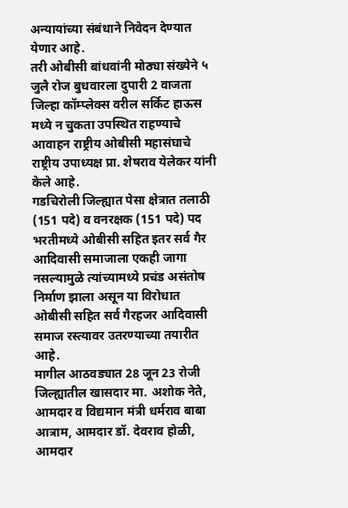अन्यायांच्या संबंधाने निवेदन देण्यात येणार आहे.
तरी ओबीसी बांधवांनी मोठ्या संख्येने ५ जुलै रोज बुधवारला दुपारी 2 वाजता जिल्हा कॉम्प्लेक्स वरील सर्किट हाऊस मध्ये न चुकता उपस्थित राहण्याचे आवाहन राष्ट्रीय ओबीसी महासंघाचे राष्ट्रीय उपाध्यक्ष प्रा. शेषराव येलेकर यांनी केले आहे.
गडचिरोली जिल्ह्यात पेसा क्षेत्रात तलाठी (151 पदे) व वनरक्षक (151 पदे) पद भरतीमध्ये ओबीसी सहित इतर सर्व गैर आदिवासी समाजाला एकही जागा नसल्यामुळे त्यांच्यामध्ये प्रचंड असंतोष निर्माण झाला असून या विरोधात ओबीसी सहित सर्व गैरहजर आदिवासी समाज रस्त्यावर उतरण्याच्या तयारीत आहे.
मागील आठवड्यात 28 जून 23 रोजी जिल्ह्यातील खासदार मा. अशोक नेते, आमदार व विद्यमान मंत्री धर्मराव बाबा आत्राम, आमदार डॉ. देवराव होळी, आमदार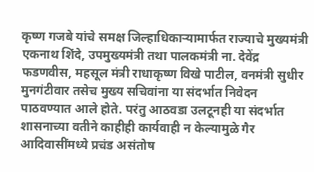कृष्ण गजबे यांचे समक्ष जिल्हाधिकाऱ्यामार्फत राज्याचे मुख्यमंत्री एकनाथ शिंदे, उपमुख्यमंत्री तथा पालकमंत्री ना. देवेंद्र फडणवीस, महसूल मंत्री राधाकृष्ण विखे पाटील, वनमंत्री सुधीर मुनगंटीवार तसेच मुख्य सचिवांना या संदर्भात निवेदन पाठवण्यात आले होते. परंतु आठवडा उलटूनही या संदर्भात शासनाच्या वतीने काहीही कार्यवाही न केल्यामुळे गैर आदिवासींमध्ये प्रचंड असंतोष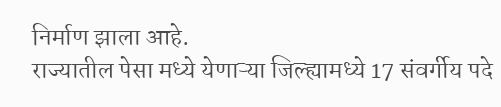निर्माण झाला आहे.
राज्यातील पेसा मध्ये येणाऱ्या जिल्ह्यामध्ये 17 संवर्गीय पदे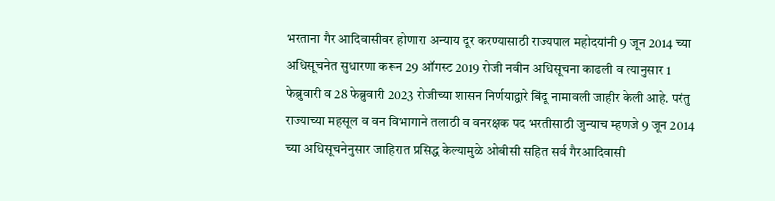भरताना गैर आदिवासीवर होणारा अन्याय दूर करण्यासाठी राज्यपाल महोदयांनी 9 जून 2014 च्या अधिसूचनेत सुधारणा करून 29 ऑगस्ट 2019 रोजी नवीन अधिसूचना काढली व त्यानुसार 1 फेब्रुवारी व 28 फेब्रुवारी 2023 रोजीच्या शासन निर्णयाद्वारे बिंदू नामावली जाहीर केली आहे. परंतु राज्याच्या महसूल व वन विभागाने तलाठी व वनरक्षक पद भरतीसाठी जुन्याच म्हणजे 9 जून 2014 च्या अधिसूचनेनुसार जाहिरात प्रसिद्ध केल्यामुळे ओबीसी सहित सर्व गैरआदिवासी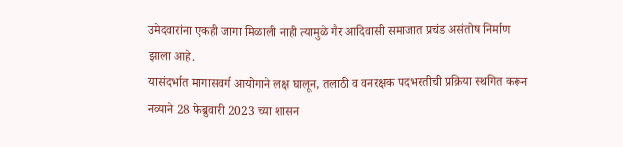उमेदवारांना एकही जागा मिळाली नाही त्यामुळे गैर आदिवासी समाजात प्रचंड असंतोष निर्माण झाला आहे.
यासंदर्भात मागासवर्ग आयोगाने लक्ष घालून, तलाठी व वनरक्षक पदभरतीची प्रक्रिया स्थगित करून नव्याने 28 फेब्रुवारी 2023 च्या शासन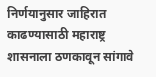निर्णयानुसार जाहिरात काढण्यासाठी महाराष्ट्र शासनाला ठणकावून सांगावे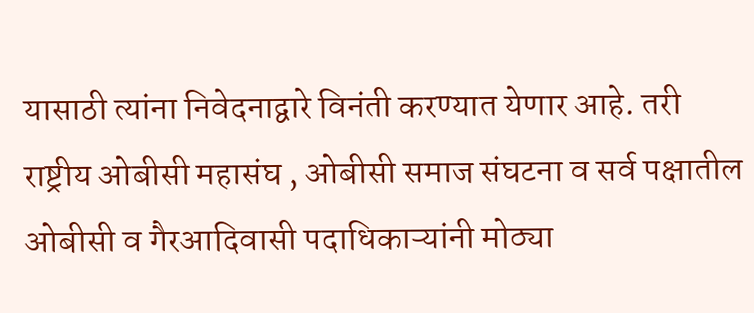यासाठी त्यांना निवेदनाद्वारे विनंती करण्यात येणार आहे. तरी राष्ट्रीय ओबीसी महासंघ , ओबीसी समाज संघटना व सर्व पक्षातील ओबीसी व गैरआदिवासी पदाधिकाऱ्यांनी मोठ्या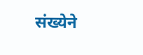संख्येने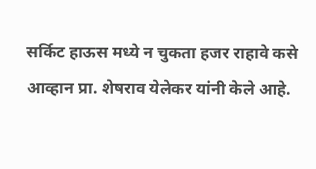सर्किट हाऊस मध्ये न चुकता हजर राहावे कसे आव्हान प्रा. शेषराव येलेकर यांनी केले आहे.